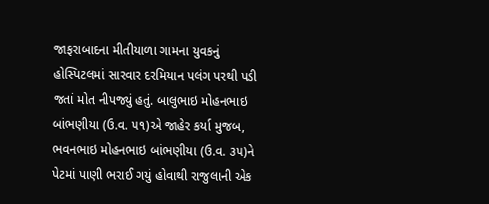જાફરાબાદના મીતીયાળા ગામના યુવકનું હોસ્પિટલમાં સારવાર દરમિયાન પલંગ પરથી પડી જતાં મોત નીપજ્યું હતું. બાલુભાઇ મોહનભાઇ બાંભણીયા (ઉ.વ. ૫૧)એ જાહેર કર્યા મુજબ, ભવનભાઇ મોહનભાઇ બાંભણીયા (ઉ.વ. ૩૫)ને પેટમાં પાણી ભરાઈ ગયું હોવાથી રાજુલાની એક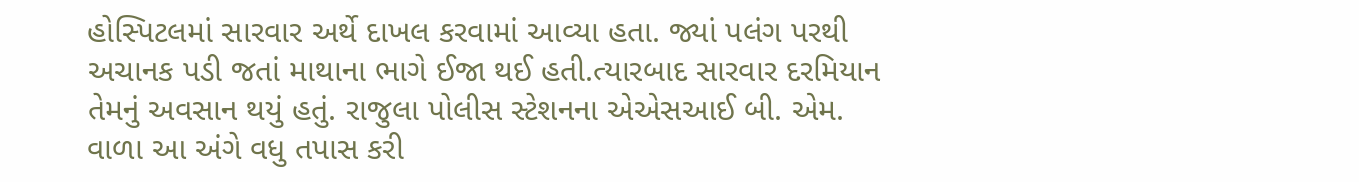હોસ્પિટલમાં સારવાર અર્થે દાખલ કરવામાં આવ્યા હતા. જ્યાં પલંગ પરથી અચાનક પડી જતાં માથાના ભાગે ઈજા થઈ હતી.ત્યારબાદ સારવાર દરમિયાન તેમનું અવસાન થયું હતું. રાજુલા પોલીસ સ્ટેશનના એએસઆઈ બી. એમ. વાળા આ અંગે વધુ તપાસ કરી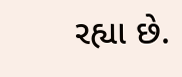રહ્યા છે.